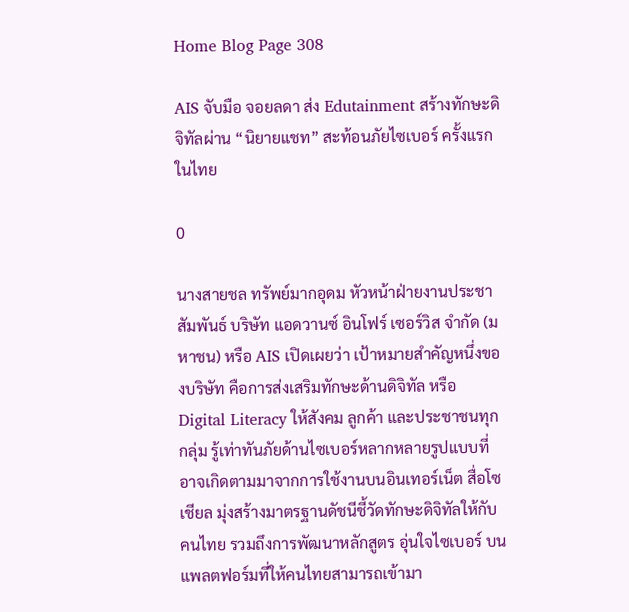Home Blog Page 308

AIS จับมือ จอยลดา ส่ง Edutainment สร้างทักษะดิจิทัลผ่าน “นิยายแชท” สะท้อนภัยไซเบอร์ ครั้งแรกในไทย

0

นางสายชล ทรัพย์มากอุดม หัวหน้าฝ่ายงานประชาสัมพันธ์ บริษัท แอดวานซ์ อินโฟร์ เซอร์วิส จำกัด (มหาชน) หรือ AIS เปิดเผยว่า เป้าหมายสำคัญหนึ่งของบริษัท คือการส่งเสริมทักษะด้านดิจิทัล หรือ Digital Literacy ให้สังคม ลูกค้า และประชาชนทุกกลุ่ม รู้เท่าทันภัยด้านไซเบอร์หลากหลายรูปแบบที่อาจเกิดตามมาจากการใช้งานบนอินเทอร์เน็ต สื่อโซเชียล มุ่งสร้างมาตรฐานดัชนีชี้วัดทักษะดิจิทัลให้กับคนไทย รวมถึงการพัฒนาหลักสูตร อุ่นใจไซเบอร์ บนแพลตฟอร์มที่ให้คนไทยสามารถเข้ามา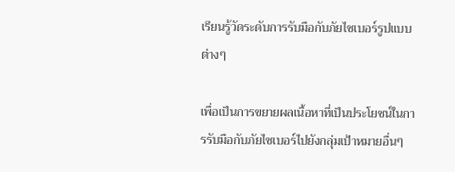เรียนรู้วัดระดับการรับมือกับภัยไซเบอร์รูปแบบต่างๆ

เพื่อเป็นการขยายผลเนื้อหาที่เป็นประโยชน์ในการรับมือกับภัยไซเบอร์ไปยังกลุ่มเป้าหมายอื่นๆ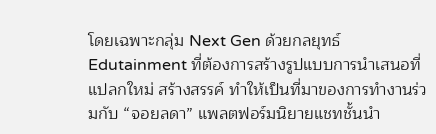โดยเฉพาะกลุ่ม Next Gen ด้วยกลยุทธ์ Edutainment ที่ต้องการสร้างรูปแบบการนำเสนอที่แปลกใหม่ สร้างสรรค์ ทำให้เป็นที่มาของการทำงานร่วมกับ “จอยลดา” แพลตฟอร์มนิยายแชทชั้นนำ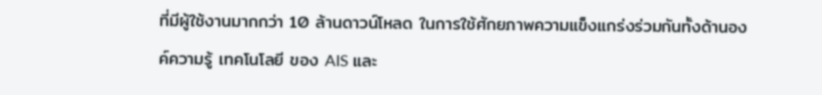ที่มีผู้ใช้งานมากกว่า 10 ล้านดาวน์โหลด ในการใช้ศักยภาพความแข็งแกร่งร่วมกันทั้งด้านองค์ความรู้ เทคโนโลยี ของ AIS และ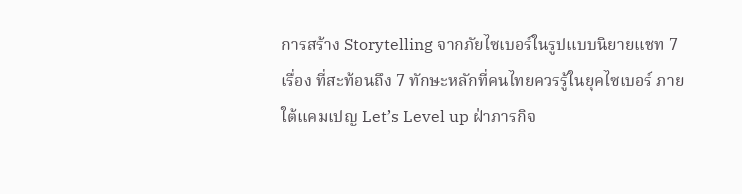การสร้าง Storytelling จากภัยไซเบอร์ในรูปแบบนิยายแชท 7 เรื่อง ที่สะท้อนถึง 7 ทักษะหลักที่คนไทยควรรู้ในยุคไซเบอร์ ภายใต้แคมเปญ Let’s Level up ฝ่าภารกิจ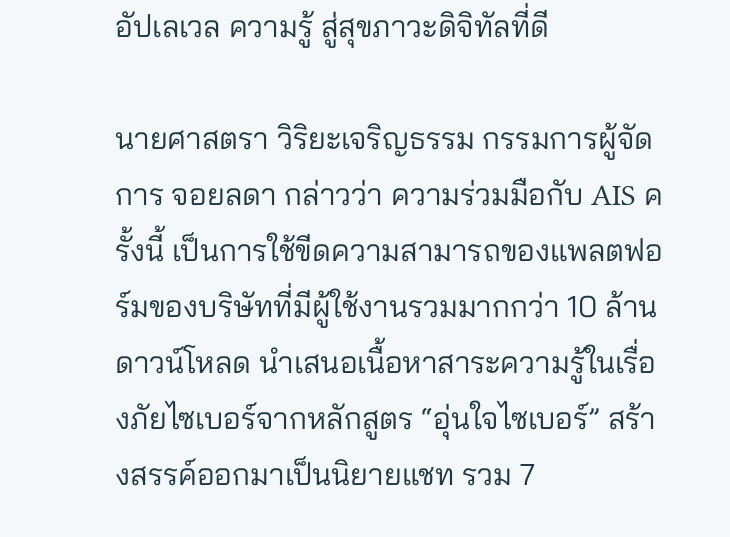อัปเลเวล ความรู้ สู่สุขภาวะดิจิทัลที่ดี

นายศาสตรา วิริยะเจริญธรรม กรรมการผู้จัดการ จอยลดา กล่าวว่า ความร่วมมือกับ AIS ครั้งนี้ เป็นการใช้ขีดความสามารถของแพลตฟอร์มของบริษัทที่มีผู้ใช้งานรวมมากกว่า 10 ล้านดาวน์โหลด นำเสนอเนื้อหาสาระความรู้ในเรื่องภัยไซเบอร์จากหลักสูตร “อุ่นใจไซเบอร์” สร้างสรรค์ออกมาเป็นนิยายแชท รวม 7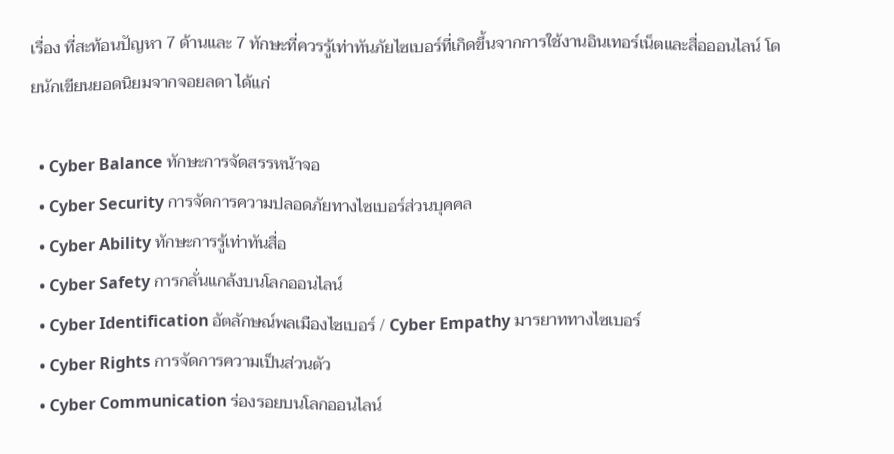เรื่อง ที่สะท้อนปัญหา 7 ด้านและ 7 ทักษะที่ควรรู้เท่าทันภัยไซเบอร์ที่เกิดขึ้นจากการใช้งานอินเทอร์เน็ตและสื่อออนไลน์ โดยนักเขียนยอดนิยมจากจอยลดา ได้แก่

  • Cyber Balance ทักษะการจัดสรรหน้าจอ
  • Cyber Security การจัดการความปลอดภัยทางไซเบอร์ส่วนบุคคล
  • Cyber Ability ทักษะการรู้เท่าทันสื่อ
  • Cyber Safety การกลั่นแกล้งบนโลกออนไลน์
  • Cyber Identification อัตลักษณ์พลเมืองไซเบอร์ / Cyber Empathy มารยาททางไซเบอร์
  • Cyber Rights การจัดการความเป็นส่วนตัว
  • Cyber Communication ร่องรอยบนโลกออนไลน์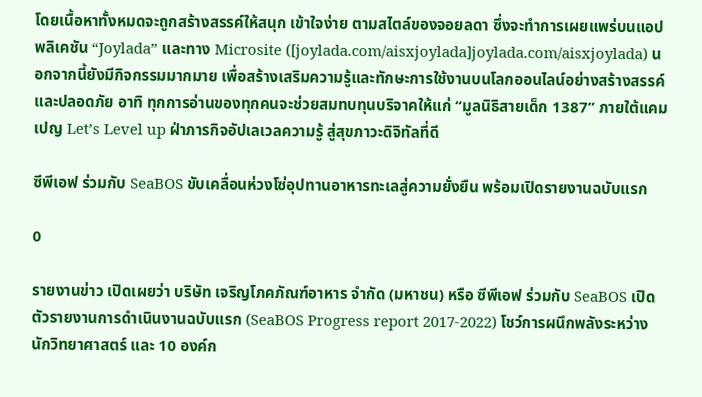โดยเนื้อหาทั้งหมดจะถูกสร้างสรรค์ให้สนุก เข้าใจง่าย ตามสไตล์ของจอยลดา ซึ่งจะทำการเผยแพร่บนแอปพลิเคชัน “Joylada” และทาง Microsite ([joylada.com/aisxjoylada]joylada.com/aisxjoylada) นอกจากนี้ยังมีกิจกรรมมากมาย เพื่อสร้างเสริมความรู้และทักษะการใช้งานบนโลกออนไลน์อย่างสร้างสรรค์และปลอดภัย อาทิ ทุกการอ่านของทุกคนจะช่วยสมทบทุนบริจาคให้แก่ “มูลนิธิสายเด็ก 1387” ภายใต้แคมเปญ Let’s Level up ฝ่าภารกิจอัปเลเวลความรู้ สู่สุขภาวะดิจิทัลที่ดี

ซีพีเอฟ ร่วมกับ SeaBOS ขับเคลื่อนห่วงโซ่อุปทานอาหารทะเลสู่ความยั่งยืน พร้อมเปิดรายงานฉบับแรก

0

รายงานข่าว เปิดเผยว่า บริษัท เจริญโภคภัณฑ์อาหาร จำกัด (มหาชน) หรือ ซีพีเอฟ ร่วมกับ SeaBOS เปิดตัวรายงานการดำเนินงานฉบับแรก (SeaBOS Progress report 2017-2022) โชว์การผนึกพลังระหว่างนักวิทยาศาสตร์ และ 10 องค์ก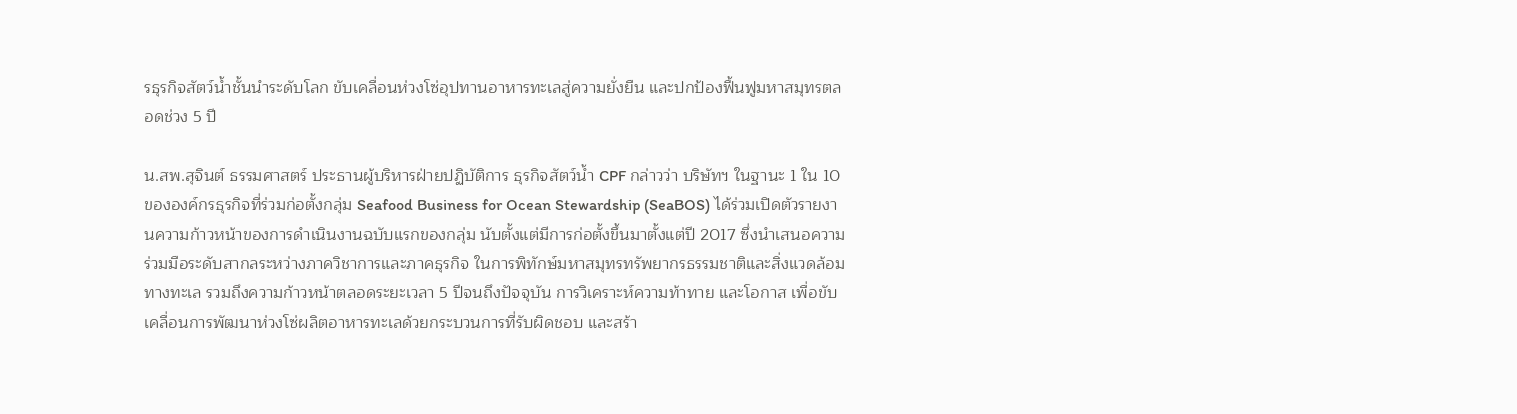รธุรกิจสัตว์น้ำชั้นนำระดับโลก ขับเคลื่อนห่วงโซ่อุปทานอาหารทะเลสู่ความยั่งยืน และปกป้องฟื้นฟูมหาสมุทรตลอดช่วง 5 ปี

น.สพ.สุจินต์ ธรรมศาสตร์ ประธานผู้บริหารฝ่ายปฏิบัติการ ธุรกิจสัตว์น้ำ CPF กล่าวว่า บริษัทฯ ในฐานะ 1 ใน 10 ขององค์กรธุรกิจที่ร่วมก่อตั้งกลุ่ม Seafood Business for Ocean Stewardship (SeaBOS) ได้ร่วมเปิดตัวรายงานความก้าวหน้าของการดำเนินงานฉบับแรกของกลุ่ม นับตั้งแต่มีการก่อตั้งขึ้นมาตั้งแต่ปี 2017 ซึ่งนำเสนอความร่วมมือระดับสากลระหว่างภาควิชาการและภาคธุรกิจ ในการพิทักษ์มหาสมุทรทรัพยากรธรรมชาติและสิ่งแวดล้อมทางทะเล รวมถึงความก้าวหน้าตลอดระยะเวลา 5 ปีจนถึงปัจจุบัน การวิเคราะห์ความท้าทาย และโอกาส เพื่อขับเคลื่อนการพัฒนาห่วงโซ่ผลิตอาหารทะเลด้วยกระบวนการที่รับผิดชอบ และสร้า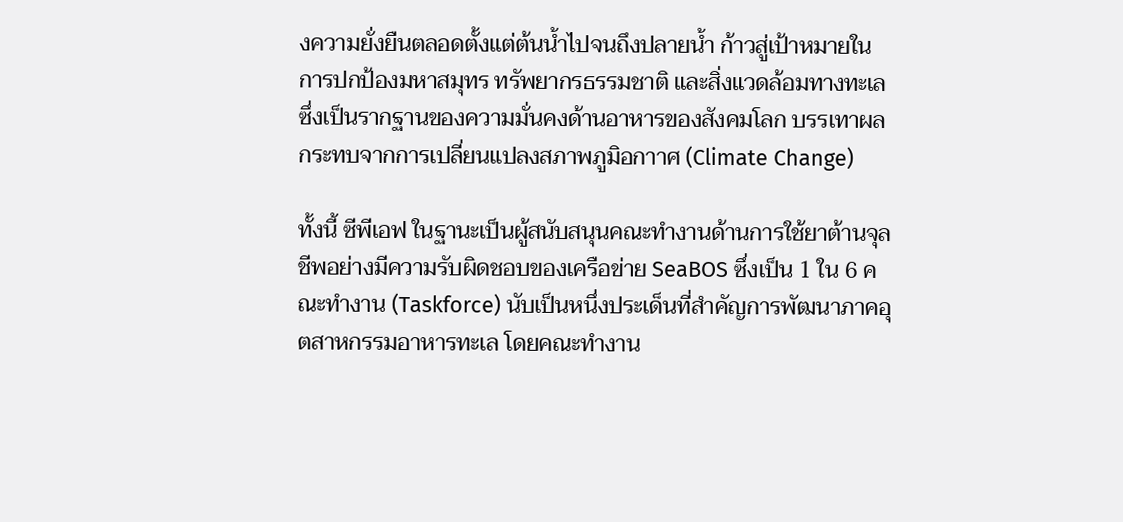งความยั่งยืนตลอดตั้งแต่ต้นน้ำไปจนถึงปลายน้ำ ก้าวสู่เป้าหมายในการปกป้องมหาสมุทร ทรัพยากรธรรมชาติ และสิ่งแวดล้อมทางทะเลซึ่งเป็นรากฐานของความมั่นคงด้านอาหารของสังคมโลก บรรเทาผลกระทบจากการเปลี่ยนแปลงสภาพภูมิอกาาศ (Climate Change)

ทั้งนี้ ซีพีเอฟ ในฐานะเป็นผู้สนับสนุนคณะทำงานด้านการใช้ยาต้านจุลชีพอย่างมีความรับผิดชอบของเครือข่าย SeaBOS ซึ่งเป็น 1 ใน 6 คณะทำงาน (Taskforce) นับเป็นหนึ่งประเด็นที่สำคัญการพัฒนาภาคอุตสาหกรรมอาหารทะเล โดยคณะทำงาน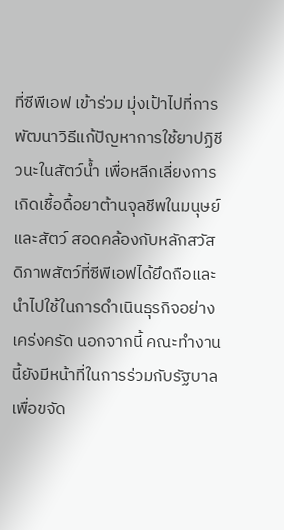ที่ซีพีเอฟ เข้าร่วม มุ่งเป้าไปที่การพัฒนาวิธีแก้ปัญหาการใช้ยาปฏิชีวนะในสัตว์น้ำ เพื่อหลีกเลี่ยงการเกิดเชื้อดื้อยาต้านจุลชีพในมนุษย์และสัตว์ สอดคล้องกับหลักสวัสดิภาพสัตว์ที่ซีพีเอฟได้ยึดถือและนำไปใช้ในการดำเนินธุรกิจอย่างเคร่งครัด นอกจากนี้ คณะทำงานนี้ยังมีหน้าที่ในการร่วมกับรัฐบาลเพื่อขจัด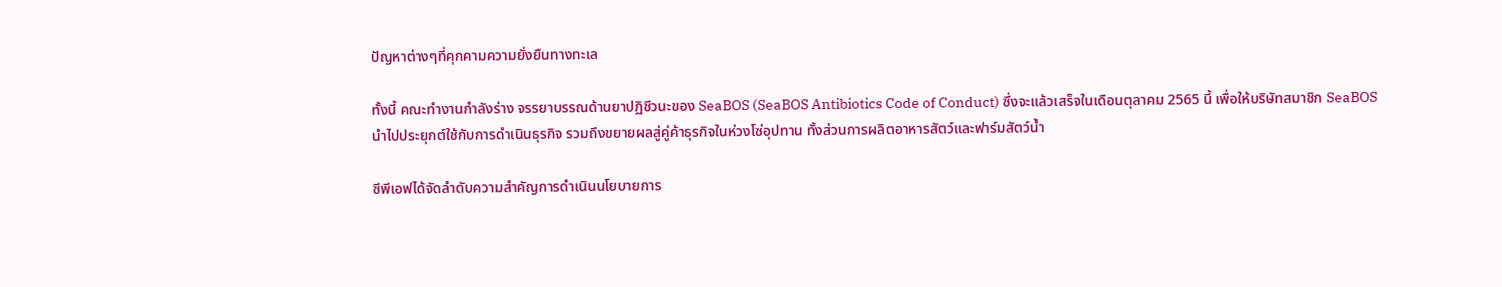ปัญหาต่างๆที่คุกคามความยั่งยืนทางทะเล

ทั้งนี้ คณะทำงานกำลังร่าง จรรยาบรรณด้านยาปฏิชีวนะของ SeaBOS (SeaBOS Antibiotics Code of Conduct) ซึ่งจะแล้วเสร็จในเดือนตุลาคม 2565 นี้ เพื่อให้บริษัทสมาชิก SeaBOS นำไปประยุกต์ใช้กับการดำเนินธุรกิจ รวมถึงขยายผลสู่คู่ค้าธุรกิจในห่วงโซ่อุปทาน ทั้งส่วนการผลิตอาหารสัตว์และฟาร์มสัตว์น้ำ

ซีพีเอฟได้จัดลำดับความสำคัญการดำเนินนโยบายการ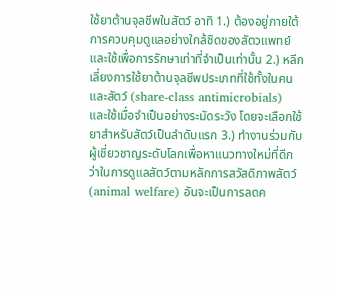ใช้ยาต้านจุลชีพในสัตว์ อาทิ 1.) ต้องอยู่ภายใต้การควบคุมดูแลอย่างใกล้ชิดของสัตวแพทย์และใช้เพื่อการรักษาเท่าที่จำเป็นเท่านั้น 2.) หลีกเลี่ยงการใช้ยาต้านจุลชีพประเภทที่ใช้ทั้งในคนและสัตว์ (share-class antimicrobials) และใช้เมื่อจำเป็นอย่างระมัดระวัง โดยจะเลือกใช้ยาสำหรับสัตว์เป็นลำดับแรก 3.) ทำงานร่วมกับผู้เชี่ยวชาญระดับโลกเพื่อหาแนวทางใหม่ที่ดีกว่าในการดูแลสัตว์ตามหลักการสวัสดิภาพสัตว์ (animal welfare) อันจะเป็นการลดค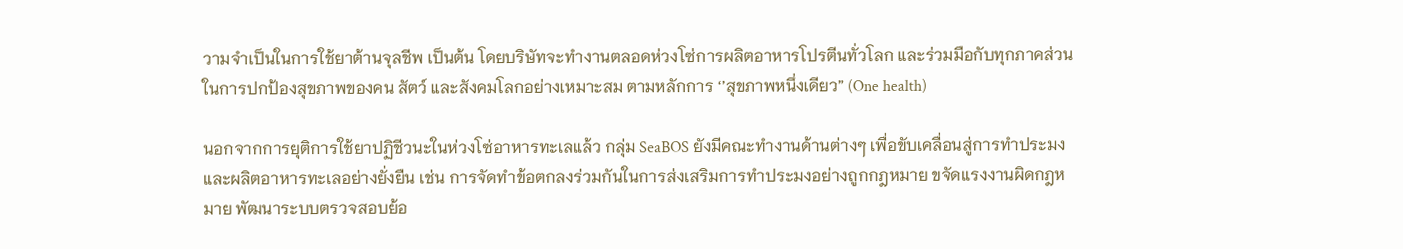วามจำเป็นในการใช้ยาต้านจุลชีพ เป็นต้น โดยบริษัทจะทำงานตลอดห่วงโซ่การผลิตอาหารโปรตีนทั่วโลก และร่วมมือกับทุกภาคส่วนในการปกป้องสุขภาพของคน สัตว์ และสังคมโลกอย่างเหมาะสม ตามหลักการ ‘’สุขภาพหนึ่งเดียว” (One health)

นอกจากการยุติการใช้ยาปฏิชีวนะในห่วงโซ่อาหารทะเลแล้ว กลุ่ม SeaBOS ยังมีคณะทำงานด้านต่างๆ เพื่อขับเคลื่อนสู่การทำประมงและผลิตอาหารทะเลอย่างยั่งยืน เช่น การจัดทำข้อตกลงร่วมกันในการส่งเสริมการทำประมงอย่างถูกกฎหมาย ขจัดแรงงานผิดกฎหมาย พัฒนาระบบตรวจสอบย้อ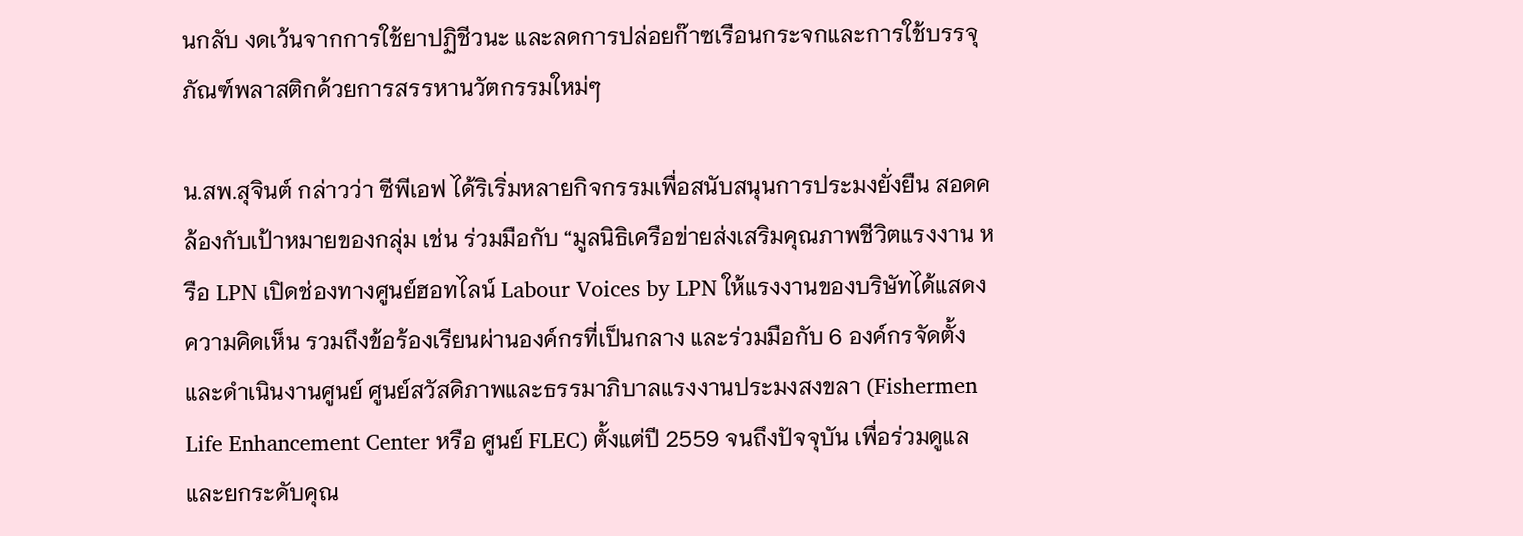นกลับ งดเว้นจากการใช้ยาปฏิชีวนะ และลดการปล่อยก๊าซเรือนกระจกและการใช้บรรจุภัณฑ์พลาสติกด้วยการสรรหานวัตกรรมใหม่ๆ

น.สพ.สุจินต์ กล่าวว่า ซีพีเอฟ ได้ริเริ่มหลายกิจกรรมเพื่อสนับสนุนการประมงยั่งยืน สอดคล้องกับเป้าหมายของกลุ่ม เช่น ร่วมมือกับ “มูลนิธิเครือข่ายส่งเสริมคุณภาพชีวิตแรงงาน หรือ LPN เปิดช่องทางศูนย์ฮอทไลน์ Labour Voices by LPN ให้แรงงานของบริษัทได้แสดงความคิดเห็น รวมถึงข้อร้องเรียนผ่านองค์กรที่เป็นกลาง และร่วมมือกับ 6 องค์กรจัดตั้งและดำเนินงานศูนย์ ศูนย์สวัสดิภาพและธรรมาภิบาลแรงงานประมงสงขลา (Fishermen Life Enhancement Center หรือ ศูนย์ FLEC) ตั้งแต่ปี 2559 จนถึงปัจจุบัน เพื่อร่วมดูแลและยกระดับคุณ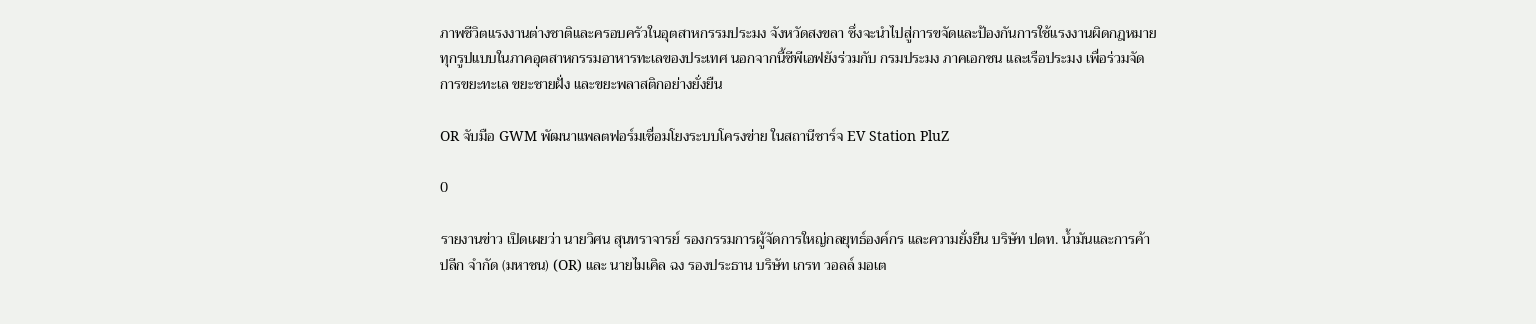ภาพชีวิตแรงงานต่างชาติและครอบครัวในอุตสาหกรรมประมง จังหวัดสงขลา ซึ่งจะนำไปสู่การขจัดและป้องกันการใช้แรงงานผิดกฎหมายทุกรูปแบบในภาคอุตสาหกรรมอาหารทะเลของประเทศ นอกจากนี้ซีพีเอฟยังร่วมกับ กรมประมง ภาคเอกชน และเรือประมง เพื่อร่วมจัดการขยะทะเล ขยะชายฝั่ง และขยะพลาสติกอย่างยั่งยืน

OR จับมือ GWM พัฒนาแพลตฟอร์มเชื่อมโยงระบบโครงข่าย ในสถานีชาร์จ EV Station PluZ

0

รายงานข่าว เปิดเผยว่า นายวิศน สุนทราจารย์ รองกรรมการผู้จัดการใหญ่กลยุทธ์องค์กร และความยั่งยืน บริษัท ปตท. น้ำมันและการค้าปลีก จำกัด (มหาชน) (OR) และ นายไมเคิล ฉง รองประธาน บริษัท เกรท วอลล์ มอเต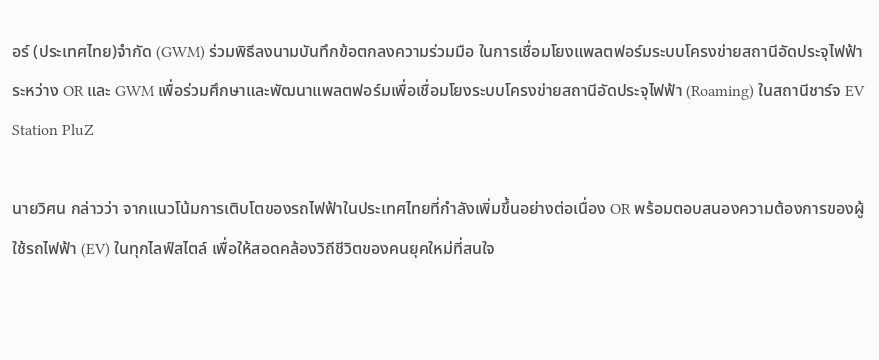อร์ (ประเทศไทย)จำกัด (GWM) ร่วมพิธีลงนามบันทึกข้อตกลงความร่วมมือ ในการเชื่อมโยงแพลตฟอร์มระบบโครงข่ายสถานีอัดประจุไฟฟ้า ระหว่าง OR และ GWM เพื่อร่วมศึกษาและพัฒนาแพลตฟอร์มเพื่อเชื่อมโยงระบบโครงข่ายสถานีอัดประจุไฟฟ้า (Roaming) ในสถานีชาร์จ EV Station PluZ

นายวิศน กล่าวว่า จากแนวโน้มการเติบโตของรถไฟฟ้าในประเทศไทยที่กำลังเพิ่มขึ้นอย่างต่อเนื่อง OR พร้อมตอบสนองความต้องการของผู้ใช้รถไฟฟ้า (EV) ในทุกไลฟ์สไตล์ เพื่อให้สอดคล้องวิถีชีวิตของคนยุคใหม่ที่สนใจ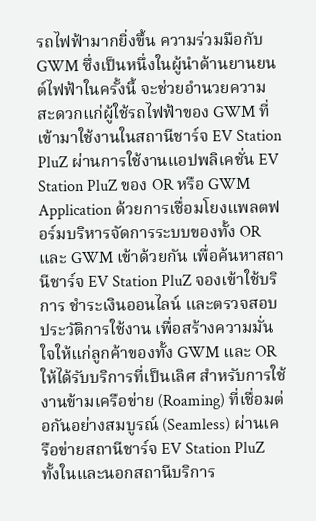รถไฟฟ้ามากยิ่งขึ้น ความร่วมมือกับ GWM ซึ่งเป็นหนึ่งในผู้นำด้านยานยนต์ไฟฟ้าในครั้งนี้ จะช่วยอำนวยความสะดวกแก่ผู้ใช้รถไฟฟ้าของ GWM ที่เข้ามาใช้งานในสถานีชาร์จ EV Station PluZ ผ่านการใช้งานแอปพลิเคชั่น EV Station PluZ ของ OR หรือ GWM Application ด้วยการเชื่อมโยงแพลตฟอร์มบริหารจัดการระบบของทั้ง OR และ GWM เข้าด้วยกัน เพื่อค้นหาสถานีชาร์จ EV Station PluZ จองเข้าใช้บริการ ชำระเงินออนไลน์ และตรวจสอบประวัติการใช้งาน เพื่อสร้างความมั่นใจให้แก่ลูกค้าของทั้ง GWM และ OR ให้ได้รับบริการที่เป็นเลิศ สำหรับการใช้งานข้ามเครือข่าย (Roaming) ที่เชื่อมต่อกันอย่างสมบูรณ์ (Seamless) ผ่านเครือข่ายสถานีชาร์จ EV Station PluZ ทั้งในและนอกสถานีบริการ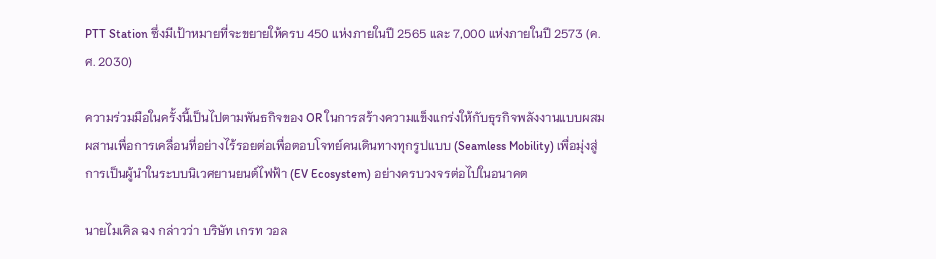PTT Station ซึ่งมีเป้าหมายที่จะขยายให้ครบ 450 แห่งภายในปี 2565 และ 7,000 แห่งภายในปี 2573 (ค.ศ. 2030)

ความร่วมมือในครั้งนี้เป็นไปตามพันธกิจของ OR ในการสร้างความแข็งแกร่งให้กับธุรกิจพลังงานแบบผสมผสานเพื่อการเคลื่อนที่อย่างไร้รอยต่อเพื่อตอบโจทย์คนเดินทางทุกรูปแบบ (Seamless Mobility) เพื่อมุ่งสู่การเป็นผู้นำในระบบนิเวศยานยนต์ไฟฟ้า (EV Ecosystem) อย่างครบวงจรต่อไปในอนาคต

นายไมเคิล ฉง กล่าวว่า บริษัท เกรท วอล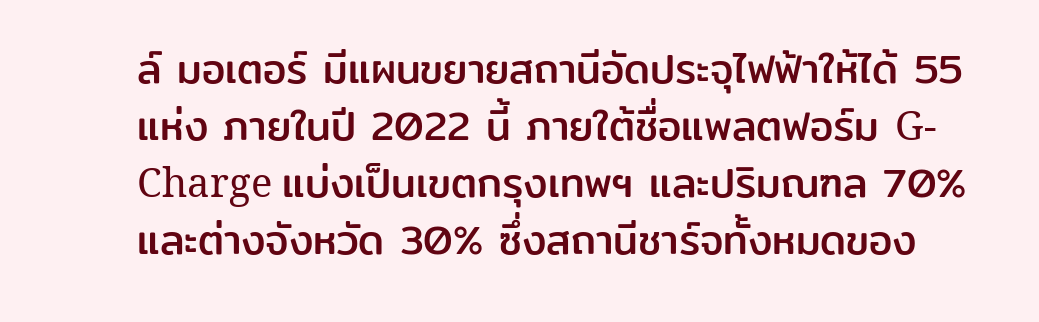ล์ มอเตอร์ มีแผนขยายสถานีอัดประจุไฟฟ้าให้ได้ 55 แห่ง ภายในปี 2022 นี้ ภายใต้ชื่อแพลตฟอร์ม G-Charge แบ่งเป็นเขตกรุงเทพฯ และปริมณฑล 70% และต่างจังหวัด 30% ซึ่งสถานีชาร์จทั้งหมดของ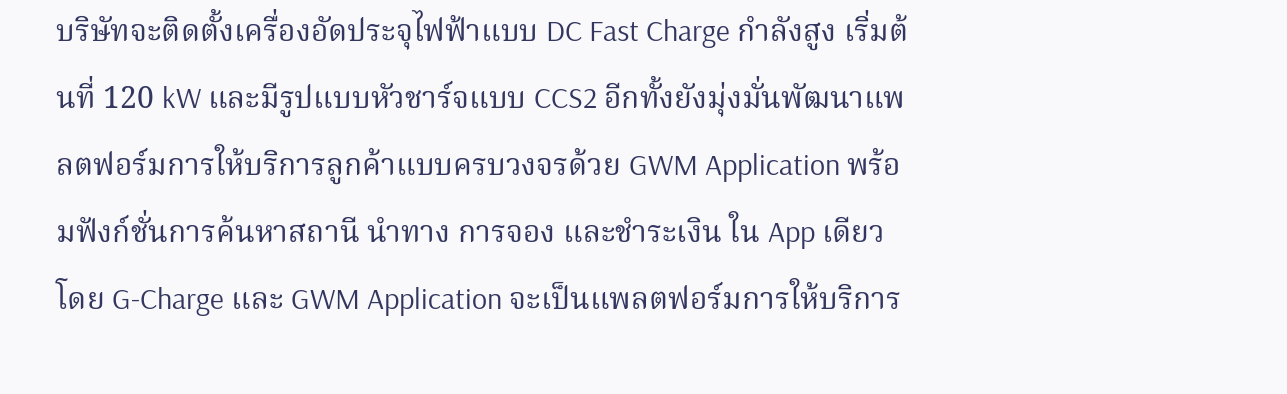บริษัทจะติดตั้งเครื่องอัดประจุไฟฟ้าแบบ DC Fast Charge กำลังสูง เริ่มต้นที่ 120 kW และมีรูปแบบหัวชาร์จแบบ CCS2 อีกทั้งยังมุ่งมั่นพัฒนาแพลตฟอร์มการให้บริการลูกค้าแบบครบวงจรด้วย GWM Application พร้อมฟังก์ชั่นการค้นหาสถานี นำทาง การจอง และชำระเงิน ใน App เดียว โดย G-Charge และ GWM Application จะเป็นแพลตฟอร์มการให้บริการ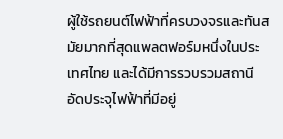ผู้ใช้รถยนต์ไฟฟ้าที่ครบวงจรและทันสมัยมากที่สุดแพลตฟอร์มหนึ่งในประเทศไทย และได้มีการรวบรวมสถานีอัดประจุไฟฟ้าที่มีอยู่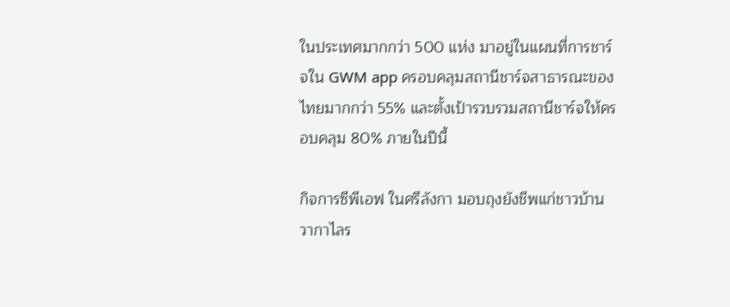ในประเทศมากกว่า 500 แห่ง มาอยู่ในแผนที่การชาร์จใน GWM app ครอบคลุมสถานีชาร์จสาธารณะของไทยมากกว่า 55% และตั้งเป้ารวบรวมสถานีชาร์จให้ครอบคลุม 80% ภายในปีนี้

กิจการซีพีเอฟ ในศรีลังกา มอบถุงยังชีพแก่ชาวบ้านวากาไลร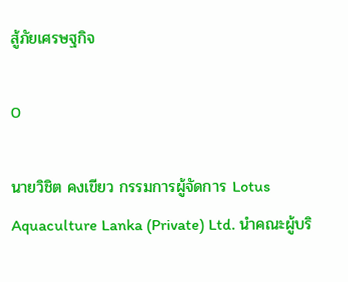สู้ภัยเศรษฐกิจ

0

นายวิชิต คงเขียว กรรมการผู้จัดการ Lotus Aquaculture Lanka (Private) Ltd. นำคณะผู้บริ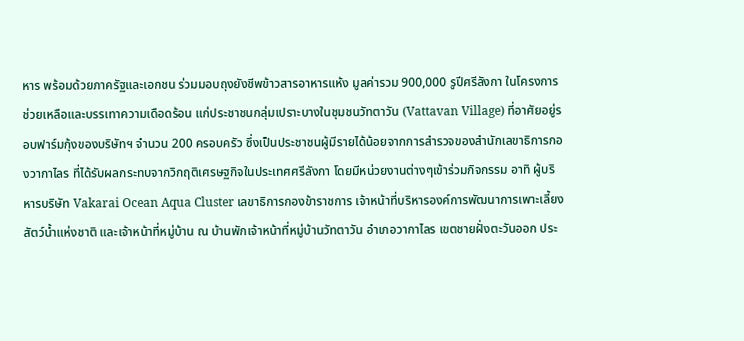หาร พร้อมด้วยภาครัฐและเอกชน ร่วมมอบถุงยังชีพข้าวสารอาหารแห้ง มูลค่ารวม 900,000 รูปีศรีลังกา ในโครงการช่วยเหลือและบรรเทาความเดือดร้อน แก่ประชาชนกลุ่มเปราะบางในชุมชนวัทตาวัน (Vattavan Village) ที่อาศัยอยู่รอบฟาร์มกุ้งของบริษัทฯ จำนวน 200 ครอบครัว ซึ่งเป็นประชาชนผู้มีรายได้น้อยจากการสำรวจของสำนักเลขาธิการกองวากาไลร ที่ได้รับผลกระทบจากวิกฤติเศรษฐกิจในประเทศศรีลังกา โดยมีหน่วยงานต่างๆเข้าร่วมกิจกรรม อาทิ ผู้บริหารบริษัท Vakarai Ocean Aqua Cluster เลขาธิการกองข้าราชการ เจ้าหน้าที่บริหารองค์การพัฒนาการเพาะเลี้ยงสัตว์น้ำแห่งชาติ และเจ้าหน้าที่หมู่บ้าน ณ บ้านพักเจ้าหน้าที่หมู่บ้านวัทตาวัน อำเภอวากาไลร เขตชายฝั่งตะวันออก ประ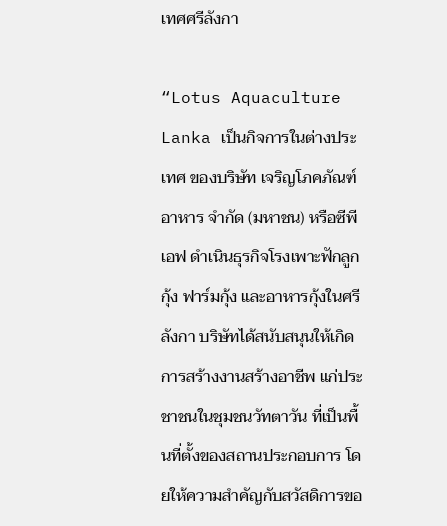เทศศรีลังกา

“Lotus Aquaculture Lanka เป็นกิจการในต่างประเทศ ของบริษัท เจริญโภคภัณฑ์อาหาร จำกัด (มหาชน) หรือซีพีเอฟ ดำเนินธุรกิจโรงเพาะฟักลูกกุ้ง ฟาร์มกุ้ง และอาหารกุ้งในศรีลังกา บริษัทได้สนับสนุนให้เกิดการสร้างงานสร้างอาชีพ แก่ประชาชนในชุมชนวัทตาวัน ที่เป็นพื้นที่ตั้งของสถานประกอบการ โดยให้ความสำคัญกับสวัสดิการขอ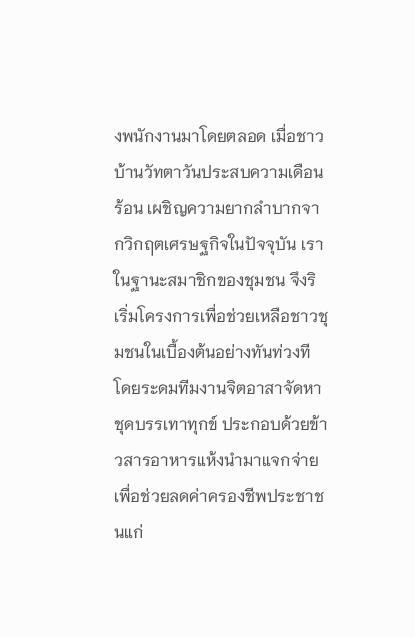งพนักงานมาโดยตลอด เมื่อชาวบ้านวัทตาวันประสบความเดือนร้อน เผชิญความยากลำบากจากวิกฤตเศรษฐกิจในปัจจุบัน เราในฐานะสมาชิกของชุมชน จึงริเริ่มโครงการเพื่อช่วยเหลือชาวชุมชนในเบื้องต้นอย่างทันท่วงที โดยระดมทีมงานจิตอาสาจัดหาชุดบรรเทาทุกข์ ประกอบด้วยข้าวสารอาหารแห้งนำมาแจกจ่าย เพื่อช่วยลดค่าครองชีพประชาชนแก่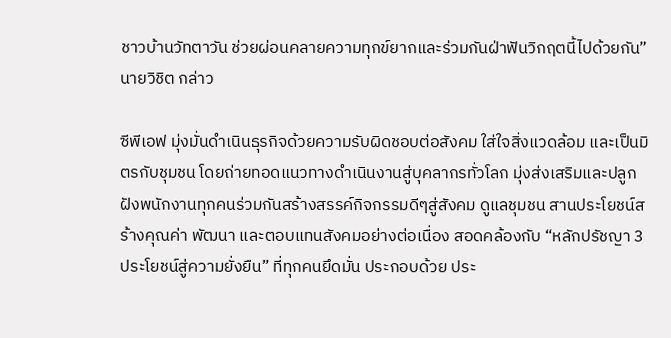ชาวบ้านวัทตาวัน ช่วยผ่อนคลายความทุกข์ยากและร่วมกันฝ่าฟันวิกฤตนี้ไปด้วยกัน” นายวิชิต กล่าว

ซีพีเอฟ มุ่งมั่นดำเนินธุรกิจด้วยความรับผิดชอบต่อสังคม ใส่ใจสิ่งแวดล้อม และเป็นมิตรกับชุมชน โดยถ่ายทอดแนวทางดำเนินงานสู่บุคลากรทั่วโลก มุ่งส่งเสริมและปลูกฝังพนักงานทุกคนร่วมกันสร้างสรรค์กิจกรรมดีๆสู่สังคม ดูแลชุมชน สานประโยชน์สร้างคุณค่า พัฒนา และตอบแทนสังคมอย่างต่อเนื่อง สอดคล้องกับ “หลักปรัชญา 3 ประโยชน์สู่ความยั่งยืน” ที่ทุกคนยึดมั่น ประกอบด้วย ประ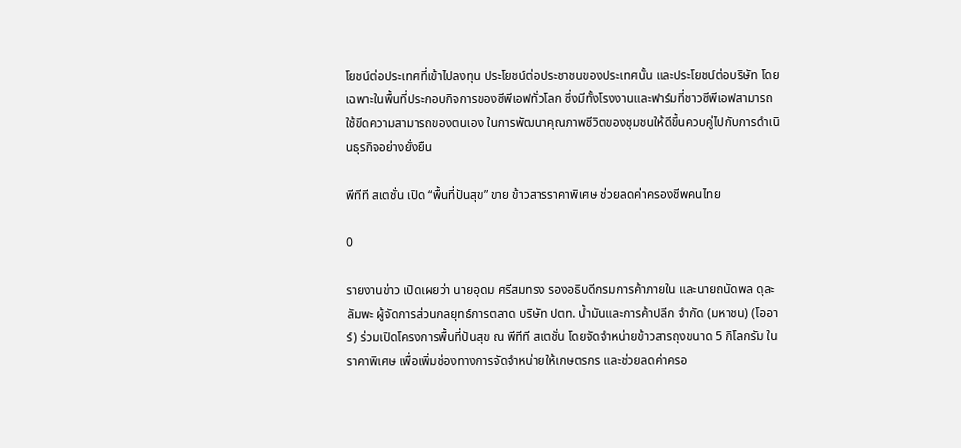โยชน์ต่อประเทศที่เข้าไปลงทุน ประโยชน์ต่อประชาชนของประเทศนั้น และประโยชน์ต่อบริษัท โดยเฉพาะในพื้นที่ประกอบกิจการของซีพีเอฟทั่วโลก ซึ่งมีทั้งโรงงานและฟาร์มที่ชาวซีพีเอฟสามารถใช้ขีดความสามารถของตนเอง ในการพัฒนาคุณภาพชีวิตของชุมชนให้ดีขึ้นควบคู่ไปกับการดำเนินธุรกิจอย่างยั่งยืน

พีทีที สเตชั่น เปิด “พื้นที่ปันสุข” ขาย ข้าวสารราคาพิเศษ ช่วยลดค่าครองชีพคนไทย

0

รายงานข่าว เปิดเผยว่า นายอุดม ศรีสมทรง รองอธิบดีกรมการค้าภายใน และนายถนัดพล ดุละลัมพะ ผู้จัดการส่วนกลยุทธ์การตลาด บริษัท ปตท. น้ำมันและการค้าปลีก จำกัด (มหาชน) (โออาร์) ร่วมเปิดโครงการพื้นที่ปันสุข ณ พีทีที สเตชั่น โดยจัดจำหน่ายข้าวสารถุงขนาด 5 กิโลกรัม ในราคาพิเศษ เพื่อเพิ่มช่องทางการจัดจำหน่ายให้เกษตรกร และช่วยลดค่าครอ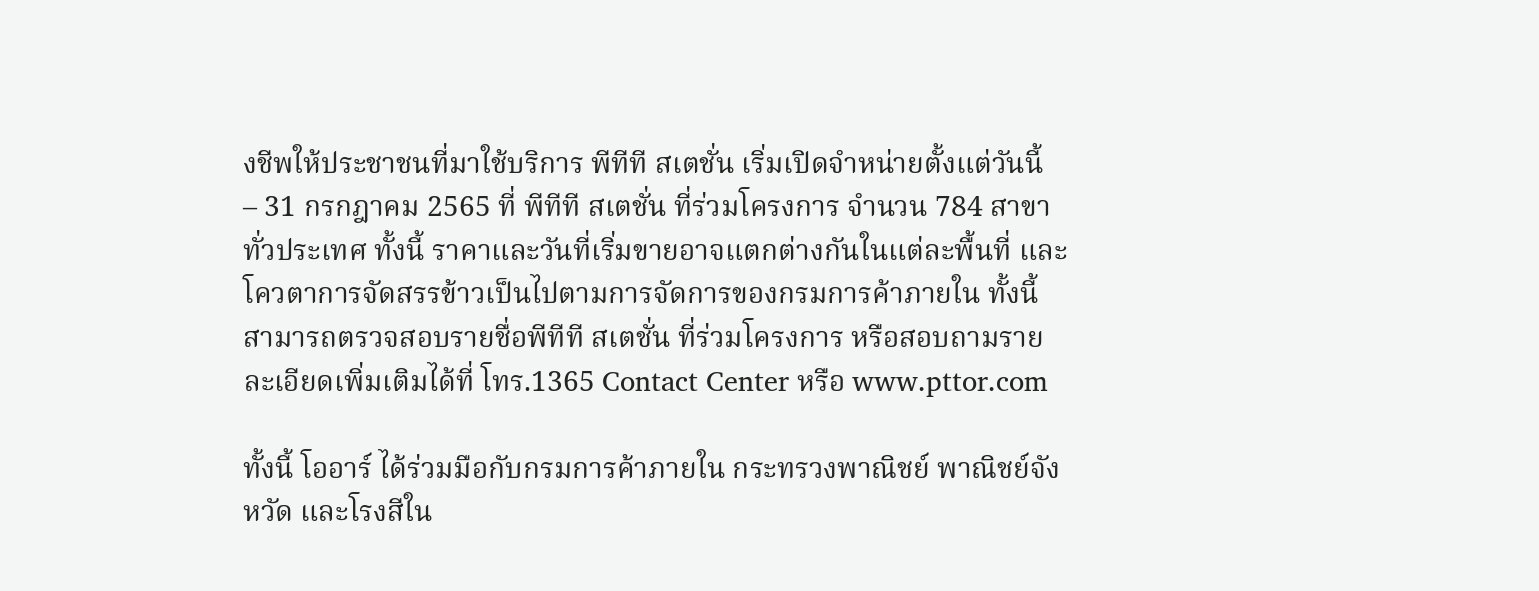งชีพให้ประชาชนที่มาใช้บริการ พีทีที สเตชั่น เริ่มเปิดจำหน่ายตั้งแต่วันนี้  – 31 กรกฎาคม 2565 ที่ พีทีที สเตชั่น ที่ร่วมโครงการ จำนวน 784 สาขาทั่วประเทศ ทั้งนี้ ราคาและวันที่เริ่มขายอาจแตกต่างกันในแต่ละพื้นที่ และโควตาการจัดสรรข้าวเป็นไปตามการจัดการของกรมการค้าภายใน ทั้งนี้ สามารถตรวจสอบรายชื่อพีทีที สเตชั่น ที่ร่วมโครงการ หรือสอบถามรายละเอียดเพิ่มเติมได้ที่ โทร.1365 Contact Center หรือ www.pttor.com

ทั้งนี้ โออาร์ ได้ร่วมมือกับกรมการค้าภายใน กระทรวงพาณิชย์ พาณิชย์จังหวัด และโรงสีใน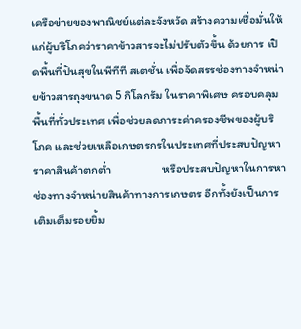เครือข่ายของพาณิชย์แต่ละจังหวัด สร้างความเชื่อมั่นให้แก่ผู้บริโภคว่าราคาข้าวสารจะไม่ปรับตัวขึ้น ด้วยการ เปิดพื้นที่ปันสุขในพีทีที สเตชั่น เพื่อจัดสรรช่องทางจำหน่ายข้าวสารถุงขนาด 5 กิโลกรัม ในราคาพิเศษ ครอบคลุมพื้นที่ทั่วประเทศ เพื่อช่วยลดภาระค่าครองชีพของผู้บริโภค และช่วยเหลือเกษตรกรในประเทศที่ประสบปัญหาราคาสินค้าตกต่ำ                   หรือประสบปัญหาในการหาช่องทางจำหน่ายสินค้าทางการเกษตร อีกทั้งยังเป็นการเติมเต็มรอยยิ้ม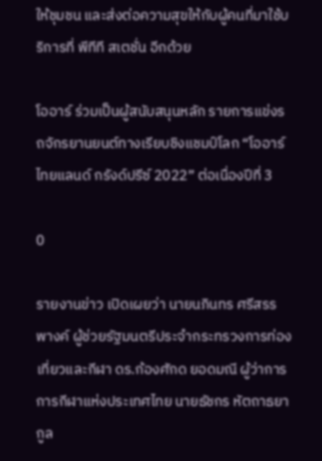ให้ชุมชน และส่งต่อความสุขให้กับผู้คนที่มาใช้บริการที่ พีทีที สเตชั่น อีกด้วย

โออาร์ ร่วมเป็นผู้สนับสนุนหลัก รายการแข่งรถจักรยานยนต์ทางเรียบชิงแชมป์โลก “โออาร์ ไทยแลนด์ กรังด์ปรีซ์ 2022” ต่อเนื่องปีที่ 3

0

รายงานข่าว เปิดเผยว่า นายนภินทร ศรีสรรพางค์ ผู้ช่วยรัฐมนตรีประจำกระทรวงการท่องเที่ยวและกีฬา ดร.ก้องศักด ยอดมณี ผู้ว่าการการกีฬาแห่งประเทศไทย นายธัชกร หัตถาธยากูล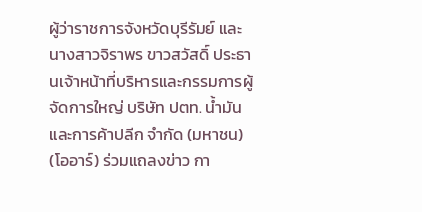ผู้ว่าราชการจังหวัดบุรีรัมย์ และ นางสาวจิราพร ขาวสวัสดิ์ ประธานเจ้าหน้าที่บริหารและกรรมการผู้จัดการใหญ่ บริษัท ปตท. น้ำมันและการค้าปลีก จำกัด (มหาชน) (โออาร์) ร่วมแถลงข่าว กา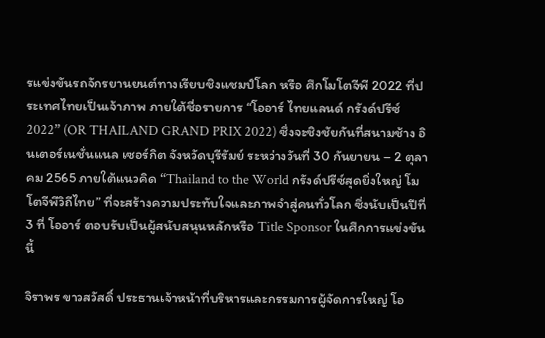รแข่งขันรถจักรยานยนต์ทางเรียบชิงแชมป์โลก หรือ ศึกโมโตจีพี 2022 ที่ประเทศไทยเป็นเจ้าภาพ ภายใต้ชื่อรายการ “โออาร์ ไทยแลนด์ กรังด์ปรีซ์ 2022” (OR THAILAND GRAND PRIX 2022) ซึ่งจะชิงชัยกันที่สนามช้าง อินเตอร์เนชั่นแนล เซอร์กิต จังหวัดบุรีรัมย์ ระหว่างวันที่ 30 กันยายน – 2 ตุลาคม 2565 ภายใต้แนวคิด “Thailand to the World กรังด์ปรีซ์สุดยิ่งใหญ่ โมโตจีพีวิถีไทย” ที่จะสร้างความประทับใจและภาพจำสู่คนทั่วโลก ซึ่งนับเป็นปีที่ 3 ที่ โออาร์ ตอบรับเป็นผู้สนับสนุนหลักหรือ Title Sponsor ในศึกการแข่งขันนี้

จิราพร ขาวสวัสดิ์ ประธานเจ้าหน้าที่บริหารและกรรมการผู้จัดการใหญ่ โอ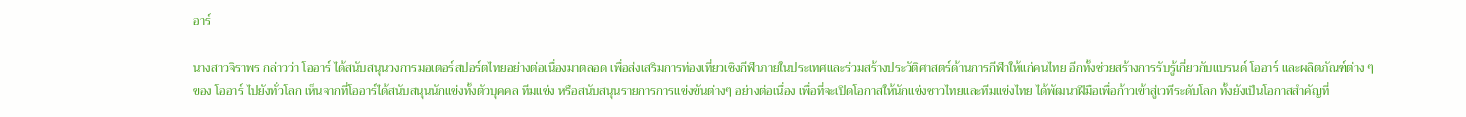อาร์

นางสาวจิราพร กล่าวว่า โออาร์ ได้สนับสนุนวงการมอเตอร์สปอร์ตไทยอย่างต่อเนื่องมาตลอด เพื่อส่งเสริมการท่องเที่ยวเชิงกีฬาภายในประเทศและร่วมสร้างประวัติศาสตร์ด้านการกีฬาให้แก่คนไทย อีกทั้งช่วยสร้างการรับรู้เกี่ยวกับแบรนด์ โออาร์ และผลิตภัณฑ์ต่าง ๆ ของ โออาร์ ไปยังทั่วโลก เห็นจากที่โออาร์ได้สนับสนุนนักแข่งทั้งตัวบุคคล ทีมแข่ง หรือสนับสนุนรายการการแข่งขันต่างๆ อย่างต่อเนื่อง เพื่อที่จะเปิดโอกาสให้นักแข่งชาวไทยและทีมแข่งไทย ได้พัฒนาฝีมือเพื่อก้าวเข้าสู่เวทีระดับโลก ทั้งยังเป็นโอกาสสำคัญที่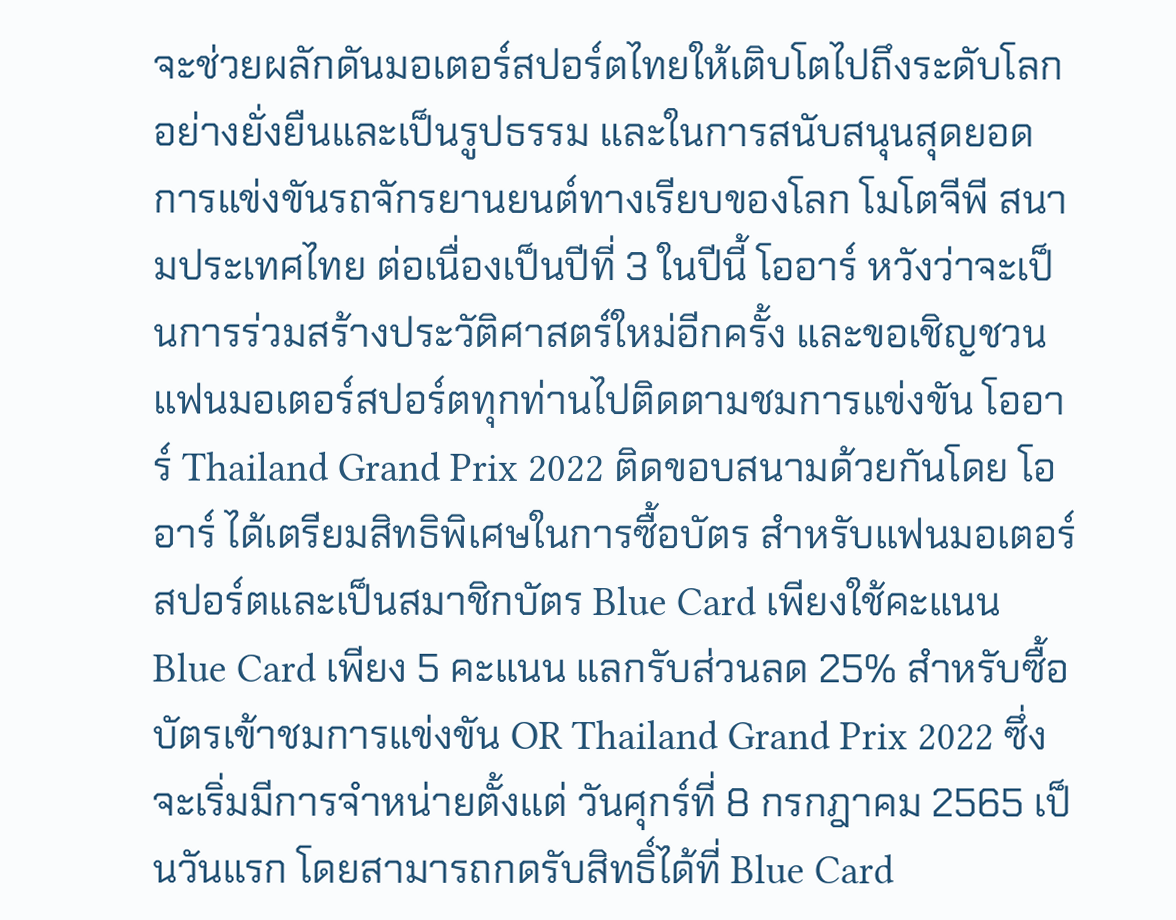จะช่วยผลักดันมอเตอร์สปอร์ตไทยให้เติบโตไปถึงระดับโลกอย่างยั่งยืนและเป็นรูปธรรม และในการสนับสนุนสุดยอดการแข่งขันรถจักรยานยนต์ทางเรียบของโลก โมโตจีพี สนามประเทศไทย ต่อเนื่องเป็นปีที่ 3 ในปีนี้ โออาร์ หวังว่าจะเป็นการร่วมสร้างประวัติศาสตร์ใหม่อีกครั้ง และขอเชิญชวนแฟนมอเตอร์สปอร์ตทุกท่านไปติดตามชมการแข่งขัน โออาร์ Thailand Grand Prix 2022 ติดขอบสนามด้วยกันโดย โออาร์ ได้เตรียมสิทธิพิเศษในการซื้อบัตร สำหรับแฟนมอเตอร์สปอร์ตและเป็นสมาชิกบัตร Blue Card เพียงใช้คะแนน Blue Card เพียง 5 คะแนน แลกรับส่วนลด 25% สำหรับซื้อบัตรเข้าชมการแข่งขัน OR Thailand Grand Prix 2022 ซึ่งจะเริ่มมีการจำหน่ายตั้งแต่ วันศุกร์ที่ 8 กรกฎาคม 2565 เป็นวันแรก โดยสามารถกดรับสิทธิ์ได้ที่ Blue Card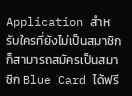Application สำหรับใครที่ยังไม่เป็นสมาชิกก็สามารถสมัครเป็นสมาชิก Blue Card ได้ฟรี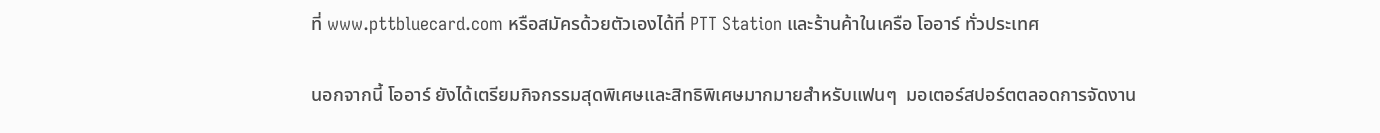ที่ www.pttbluecard.com หรือสมัครด้วยตัวเองได้ที่ PTT Station และร้านค้าในเครือ โออาร์ ทั่วประเทศ

นอกจากนี้ โออาร์ ยังได้เตรียมกิจกรรมสุดพิเศษและสิทธิพิเศษมากมายสำหรับแฟนๆ  มอเตอร์สปอร์ตตลอดการจัดงาน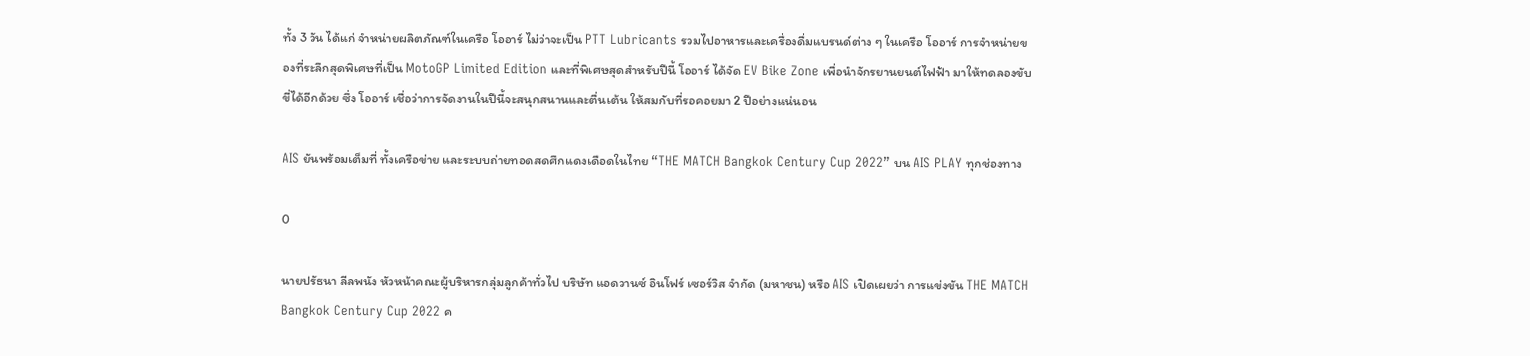ทั้ง 3 วัน ได้แก่ จำหน่ายผลิตภัณฑ์ในเครือ โออาร์ ไม่ว่าจะเป็น PTT Lubricants รวมไปอาหารและเครื่องดื่มแบรนด์ต่าง ๆ ในเครือ โออาร์ การจำหน่ายของที่ระลึกสุดพิเศษที่เป็น MotoGP Limited Edition และที่พิเศษสุดสำหรับปีนี้ โออาร์ ได้จัด EV Bike Zone เพื่อนำจักรยานยนต์ไฟฟ้า มาให้ทดลองขับขี่ได้อีกด้วย ซึ่ง โออาร์ เชื่อว่าการจัดงานในปีนี้จะสนุกสนานและตื่นเต้น ให้สมกับที่รอคอยมา 2 ปีอย่างแน่นอน

AIS ยันพร้อมเต็มที่ ทั้งเครือข่าย และระบบถ่ายทอดสดศึกแดงเดือดในไทย “THE MATCH Bangkok Century Cup 2022” บน AIS PLAY ทุกช่องทาง

0

นายปรัธนา ลีลพนัง หัวหน้าคณะผู้บริหารกลุ่มลูกค้าทั่วไป บริษัท แอดวานซ์ อินโฟร์ เซอร์วิส จำกัด (มหาชน) หรือ AIS เปิดเผยว่า การแข่งขัน THE MATCH Bangkok Century Cup 2022 ค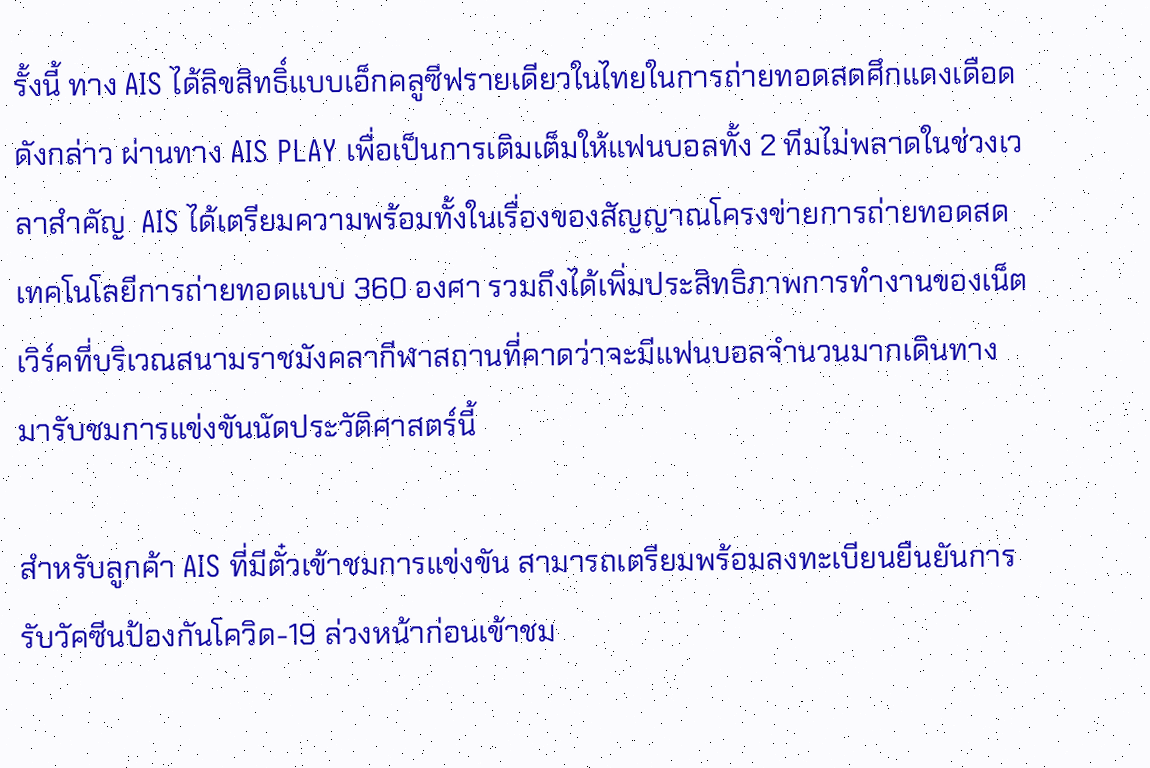รั้งนี้ ทาง AIS ได้ลิขสิทธิ์แบบเอ็กคลูซีฟรายเดียวในไทยในการถ่ายทอดสดศึกแดงเดือดดังกล่าว ผ่านทาง AIS PLAY เพื่อเป็นการเติมเต็มให้แฟนบอลทั้ง 2 ทีมไม่พลาดในช่วงเวลาสำคัญ  AIS ได้เตรียมความพร้อมทั้งในเรื่องของสัญญาณโครงข่ายการถ่ายทอดสด เทคโนโลยีการถ่ายทอดแบบ 360 องศา รวมถึงได้เพิ่มประสิทธิภาพการทำงานของเน็ตเวิร์คที่บริเวณสนามราชมังคลากีฬาสถานที่คาดว่าจะมีแฟนบอลจำนวนมากเดินทางมารับชมการแข่งขันนัดประวัติศาสตร์นี้

สำหรับลูกค้า AIS ที่มีตั๋วเข้าชมการแข่งขัน สามารถเตรียมพร้อมลงทะเบียนยืนยันการรับวัคซีนป้องกันโควิด-19 ล่วงหน้าก่อนเข้าชม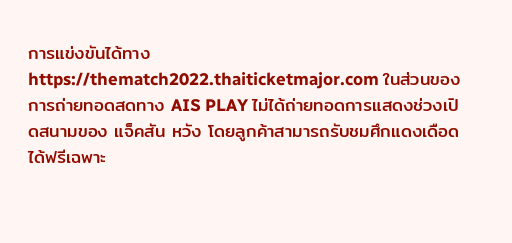การแข่งขันได้ทาง https://thematch2022.thaiticketmajor.com ในส่วนของการถ่ายทอดสดทาง AIS PLAY ไม่ได้ถ่ายทอดการแสดงช่วงเปิดสนามของ แจ็คสัน หวัง โดยลูกค้าสามารถรับชมศึกแดงเดือดได้ฟรีเฉพาะ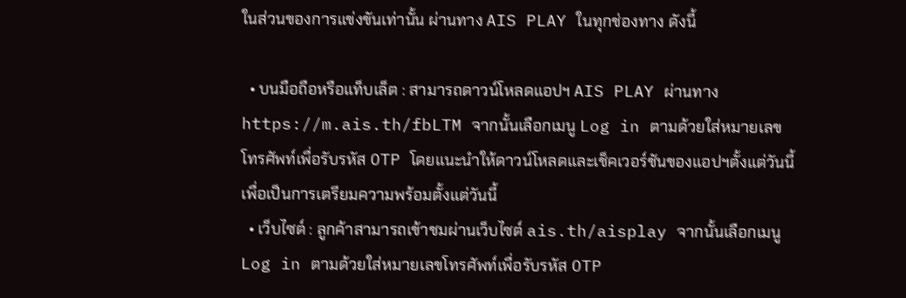ในส่วนของการแข่งขันเท่านั้น ผ่านทาง AIS PLAY ในทุกช่องทาง ดังนี้

  • บนมือถือหรือแท็บเล็ต : สามารถดาวน์โหลดแอปฯ AIS PLAY ผ่านทาง https://m.ais.th/fbLTM จากนั้นเลือกเมนู Log in ตามด้วยใส่หมายเลขโทรศัพท์เพื่อรับรหัส OTP โดยแนะนำให้ดาวน์โหลดและเช็คเวอร์ชันของแอปฯตั้งแต่วันนี้เพื่อเป็นการเตรียมความพร้อมตั้งแต่วันนี้
  • เว็บไซต์ : ลูกค้าสามารถเข้าชมผ่านเว็บไซต์ ais.th/aisplay จากนั้นเลือกเมนู Log in ตามด้วยใส่หมายเลขโทรศัพท์เพื่อรับรหัส OTP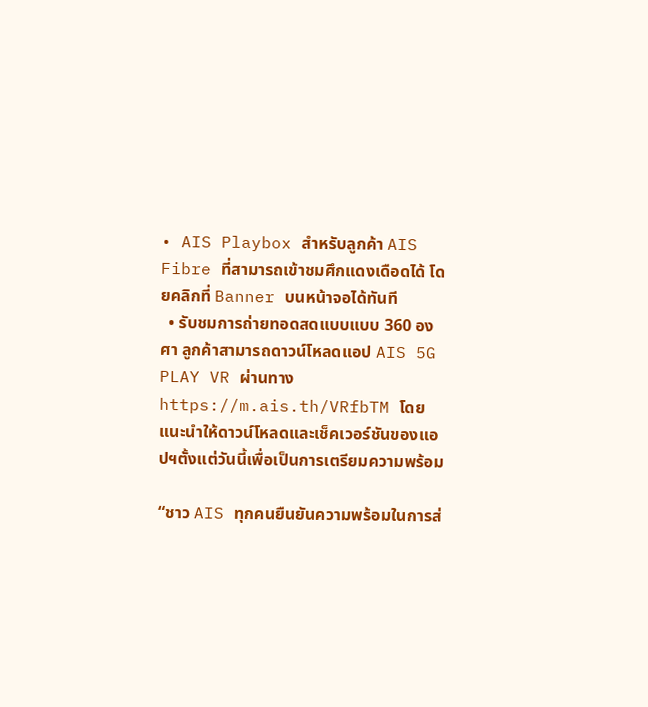• AIS Playbox สำหรับลูกค้า AIS Fibre ที่สามารถเข้าชมศึกแดงเดือดได้ โดยคลิกที่ Banner บนหน้าจอได้ทันที
  • รับชมการถ่ายทอดสดแบบแบบ 360 องศา ลูกค้าสามารถดาวน์โหลดแอป AIS 5G PLAY VR ผ่านทาง https://m.ais.th/VRfbTM โดยแนะนำให้ดาวน์โหลดและเช็คเวอร์ชันของแอปฯตั้งแต่วันนี้เพื่อเป็นการเตรียมความพร้อม

“ชาว AIS ทุกคนยืนยันความพร้อมในการส่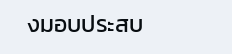งมอบประสบ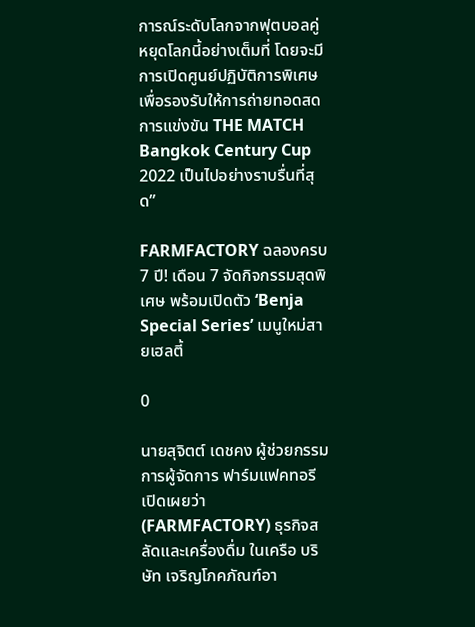การณ์ระดับโลกจากฟุตบอลคู่หยุดโลกนี้อย่างเต็มที่ โดยจะมีการเปิดศูนย์ปฏิบัติการพิเศษ เพื่อรองรับให้การถ่ายทอดสดการแข่งขัน THE MATCH Bangkok Century Cup 2022 เป็นไปอย่างราบรื่นที่สุด”

FARMFACTORY ฉลองครบ 7 ปี! เดือน 7 จัดกิจกรรมสุดพิเศษ พร้อมเปิดตัว ‘Benja Special Series’ เมนูใหม่สายเฮลตี้

0

นายสุจิตต์ เดชคง ผู้ช่วยกรรมการผู้จัดการ ฟาร์มแฟคทอรี เปิดเผยว่า (FARMFACTORY) ธุรกิจสลัดและเครื่องดื่ม ในเครือ บริษัท เจริญโภคภัณฑ์อา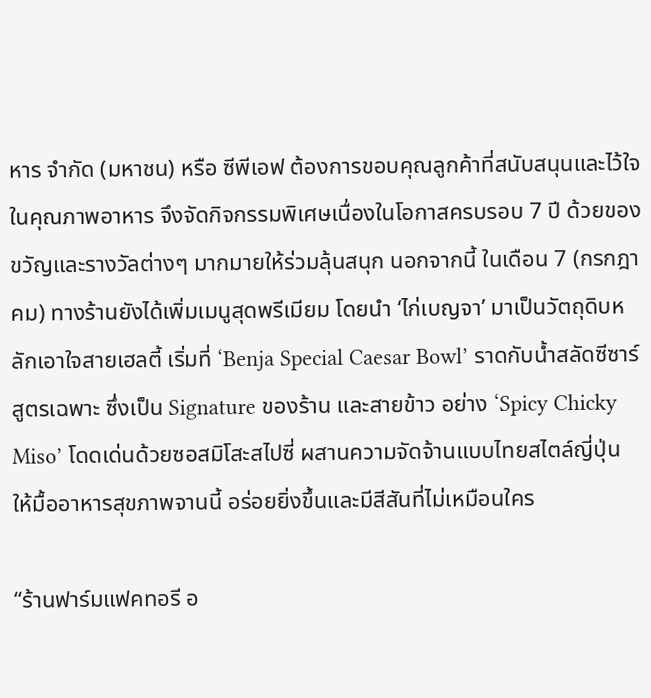หาร จำกัด (มหาชน) หรือ ซีพีเอฟ ต้องการขอบคุณลูกค้าที่สนับสนุนและไว้ใจในคุณภาพอาหาร จึงจัดกิจกรรมพิเศษเนื่องในโอกาสครบรอบ 7 ปี ด้วยของขวัญและรางวัลต่างๆ มากมายให้ร่วมลุ้นสนุก นอกจากนี้ ในเดือน 7 (กรกฎาคม) ทางร้านยังได้เพิ่มเมนูสุดพรีเมียม โดยนำ ‘ไก่เบญจา’ มาเป็นวัตถุดิบหลักเอาใจสายเฮลตี้ เริ่มที่ ‘Benja Special Caesar Bowl’ ราดกับน้ำสลัดซีซาร์สูตรเฉพาะ ซึ่งเป็น Signature ของร้าน และสายข้าว อย่าง ‘Spicy Chicky Miso’ โดดเด่นด้วยซอสมิโสะสไปซี่ ผสานความจัดจ้านแบบไทยสไตล์ญี่ปุ่น ให้มื้ออาหารสุขภาพจานนี้ อร่อยยิ่งขึ้นและมีสีสันที่ไม่เหมือนใคร

“ร้านฟาร์มแฟคทอรี อ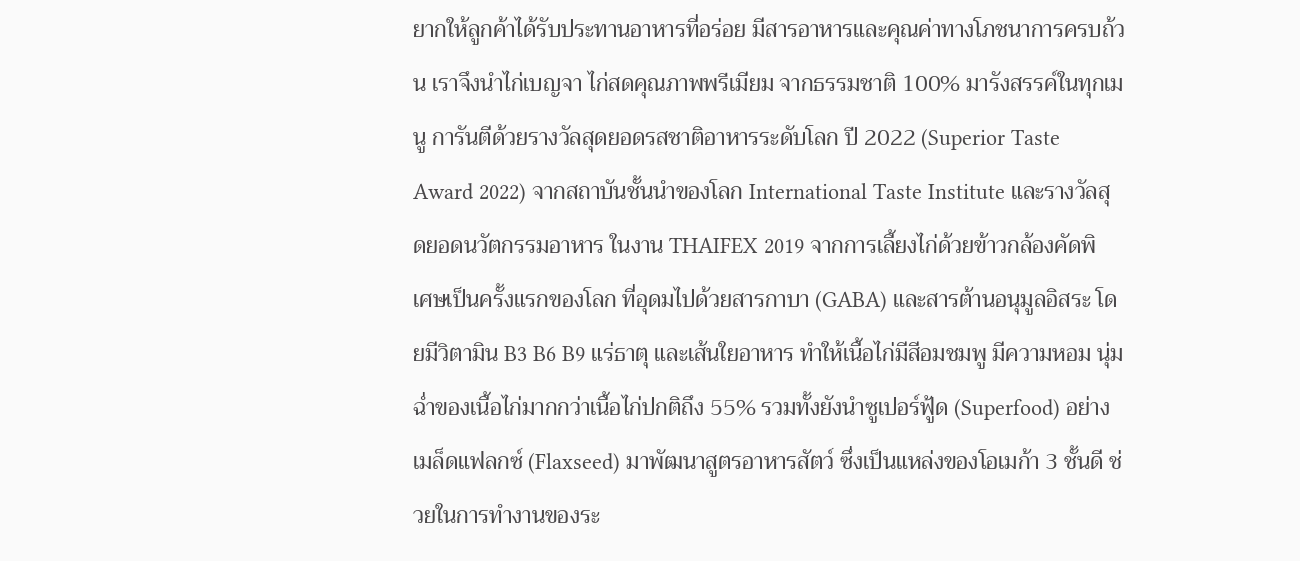ยากให้ลูกค้าได้รับประทานอาหารที่อร่อย มีสารอาหารและคุณค่าทางโภชนาการครบถ้วน เราจึงนำไก่เบญจา ไก่สดคุณภาพพรีเมียม จากธรรมชาติ 100% มารังสรรค์ในทุกเมนู การันตีด้วยรางวัลสุดยอดรสชาติอาหารระดับโลก ปี 2022 (Superior Taste Award 2022) จากสถาบันชั้นนำของโลก International Taste Institute และรางวัลสุดยอดนวัตกรรมอาหาร ในงาน THAIFEX 2019 จากการเลี้ยงไก่ด้วยข้าวกล้องคัดพิเศษเป็นครั้งแรกของโลก ที่อุดมไปด้วยสารกาบา (GABA) และสารต้านอนุมูลอิสระ โดยมีวิตามิน B3 B6 B9 แร่ธาตุ และเส้นใยอาหาร ทำให้เนื้อไก่มีสีอมชมพู มีความหอม นุ่ม ฉ่ำของเนื้อไก่มากกว่าเนื้อไก่ปกติถึง 55% รวมทั้งยังนำซูเปอร์ฟู้ด (Superfood) อย่างเมล็ดแฟลกซ์ (Flaxseed) มาพัฒนาสูตรอาหารสัตว์ ซึ่งเป็นแหล่งของโอเมก้า 3 ชั้นดี ช่วยในการทำงานของระ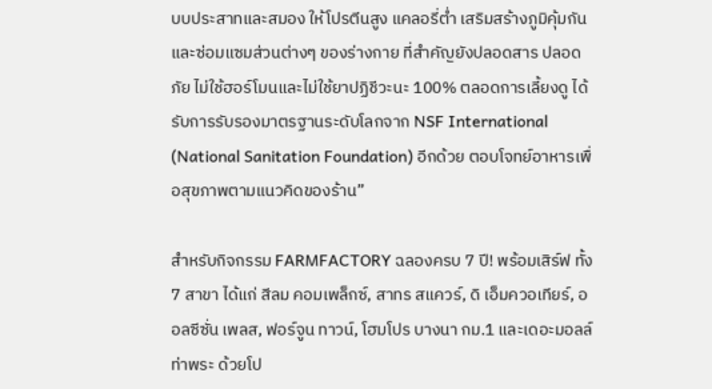บบประสาทและสมอง ให้โปรตีนสูง แคลอรี่ต่ำ เสริมสร้างภูมิคุ้มกันและซ่อมแซมส่วนต่างๆ ของร่างกาย ที่สำคัญยังปลอดสาร ปลอดภัย ไม่ใช้ฮอร์โมนและไม่ใช้ยาปฏิชีวะนะ 100% ตลอดการเลี้ยงดู ได้รับการรับรองมาตรฐานระดับโลกจาก NSF International (National Sanitation Foundation) อีกด้วย ตอบโจทย์อาหารเพื่อสุขภาพตามแนวคิดของร้าน”

สำหรับกิจกรรม FARMFACTORY ฉลองครบ 7 ปี! พร้อมเสิร์ฟ ทั้ง 7 สาขา ได้แก่ สีลม คอมเพล็กซ์, สาทร สแควร์, ดิ เอ็มควอเทียร์, ออลซีซั่น เพลส, ฟอร์จูน ทาวน์, โฮมโปร บางนา กม.1 และเดอะมอลล์ ท่าพระ ด้วยโป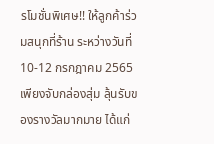รโมชั่นพิเศษ!! ให้ลูกค้าร่วมสนุกที่ร้าน ระหว่างวันที่ 10-12 กรกฎาคม 2565 เพียงจับกล่องสุ่ม ลุ้นรับของรางวัลมากมาย ได้แก่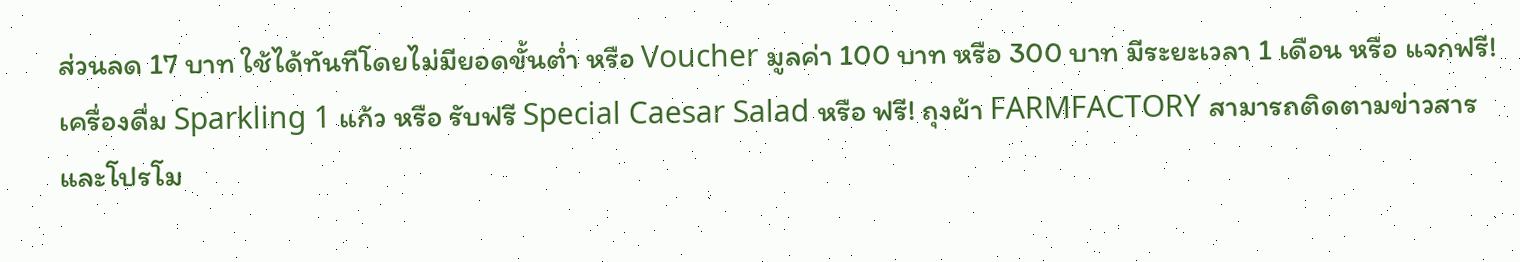ส่วนลด 17 บาท ใช้ได้ทันทีโดยไม่มียอดขั้นต่ำ หรือ Voucher มูลค่า 100 บาท หรือ 300 บาท มีระยะเวลา 1 เดือน หรือ แจกฟรี! เครื่องดื่ม Sparkling 1 แก้ว หรือ รับฟรี Special Caesar Salad หรือ ฟรี! ถุงผ้า FARMFACTORY สามารถติดตามข่าวสารและโปรโม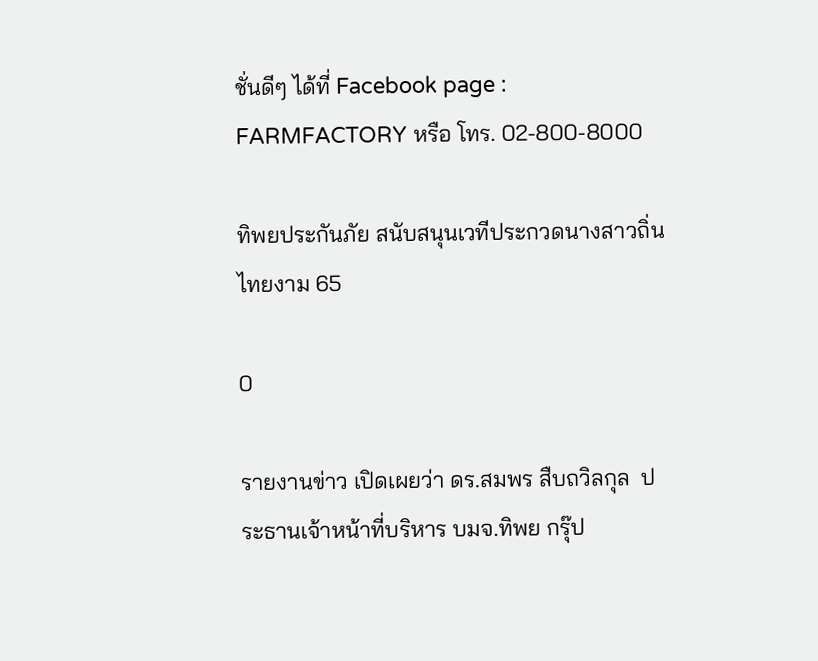ชั่นดีๆ ได้ที่ Facebook page : FARMFACTORY หรือ โทร. 02-800-8000

ทิพยประกันภัย สนับสนุนเวทีประกวดนางสาวถิ่นไทยงาม 65

0

รายงานข่าว เปิดเผยว่า ดร.สมพร สืบถวิลกุล  ประธานเจ้าหน้าที่บริหาร บมจ.ทิพย กรุ๊ป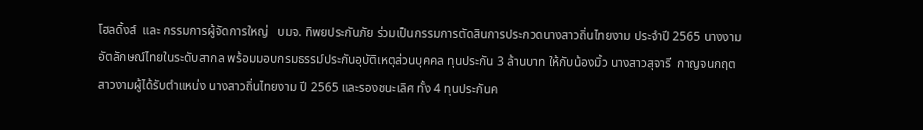โฮลดิ้งส์  และ กรรมการผู้จัดการใหญ่   บมจ. ทิพยประกันภัย ร่วมเป็นกรรมการตัดสินการประกวดนางสาวถิ่นไทยงาม ประจำปี 2565 นางงามอัตลักษณ์ไทยในระดับสากล พร้อมมอบกรมธรรม์ประกันอุบัติเหตุส่วนบุคคล ทุนประกัน 3 ล้านบาท ให้กับน้องมิ้ว นางสาวสุจารี  กาญจนกฤต  สาวงามผู้ได้รับตำแหน่ง นางสาวถิ่นไทยงาม ปี 2565 และรองชนะเลิศ ทั้ง 4 ทุนประกันค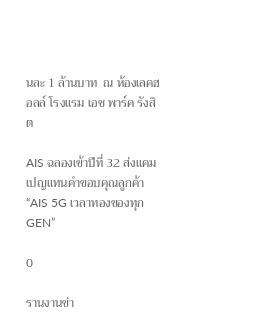นละ 1 ล้านบาท  ณ ห้องเลคฮอลล์ โรงแรม เอช พาร์ค รังสิต

AIS ฉลองเข้าปีที่ 32 ส่งแคมเปญแทนคำขอบคุณลูกค้า “AIS 5G เวลาทองของทุก GEN”

0

รานงานข่า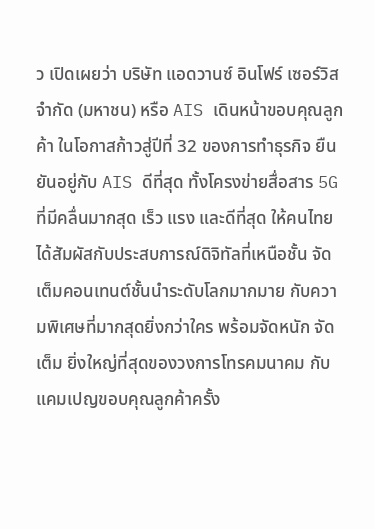ว เปิดเผยว่า บริษัท แอดวานซ์ อินโฟร์ เซอร์วิส จำกัด (มหาชน) หรือ AIS เดินหน้าขอบคุณลูกค้า ในโอกาสก้าวสู่ปีที่ 32 ของการทำธุรกิจ ยืนยันอยู่กับ AIS ดีที่สุด ทั้งโครงข่ายสื่อสาร 5G ที่มีคลื่นมากสุด เร็ว แรง และดีที่สุด ให้คนไทยได้สัมผัสกับประสบการณ์ดิจิทัลที่เหนือชั้น จัดเต็มคอนเทนต์ชั้นนำระดับโลกมากมาย กับความพิเศษที่มากสุดยิ่งกว่าใคร พร้อมจัดหนัก จัดเต็ม ยิ่งใหญ่ที่สุดของวงการโทรคมนาคม กับแคมเปญขอบคุณลูกค้าครั้ง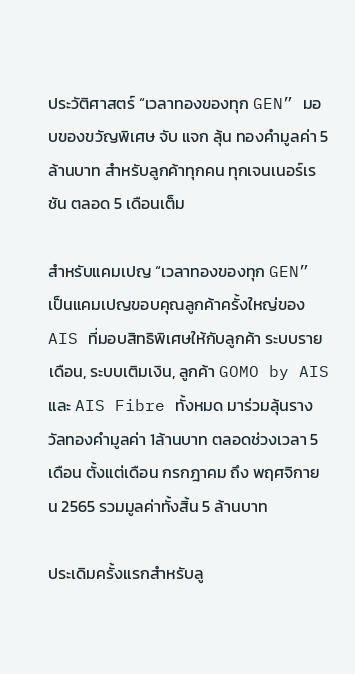ประวัติศาสตร์ “เวลาทองของทุก GEN” มอบของขวัญพิเศษ จับ แจก ลุ้น ทองคำมูลค่า 5 ล้านบาท สำหรับลูกค้าทุกคน ทุกเจนเนอร์เรชัน ตลอด 5 เดือนเต็ม

สำหรับแคมเปญ “เวลาทองของทุก GEN” เป็นแคมเปญขอบคุณลูกค้าครั้งใหญ่ของ AIS ที่มอบสิทธิพิเศษให้กับลูกค้า ระบบรายเดือน, ระบบเติมเงิน, ลูกค้า GOMO by AIS และ AIS Fibre ทั้งหมด มาร่วมลุ้นรางวัลทองคำมูลค่า 1ล้านบาท ตลอดช่วงเวลา 5 เดือน ตั้งแต่เดือน กรกฎาคม ถึง พฤศจิกายน 2565 รวมมูลค่าทั้งสิ้น 5 ล้านบาท

ประเดิมครั้งแรกสำหรับลู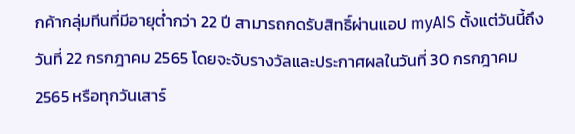กค้ากลุ่มทีนที่มีอายุต่ำกว่า 22 ปี สามารถกดรับสิทธิ์ผ่านแอป myAIS ตั้งแต่วันนี้ถึงวันที่ 22 กรกฎาคม 2565 โดยจะจับรางวัลและประกาศผลในวันที่ 30 กรกฎาคม 2565 หรือทุกวันเสาร์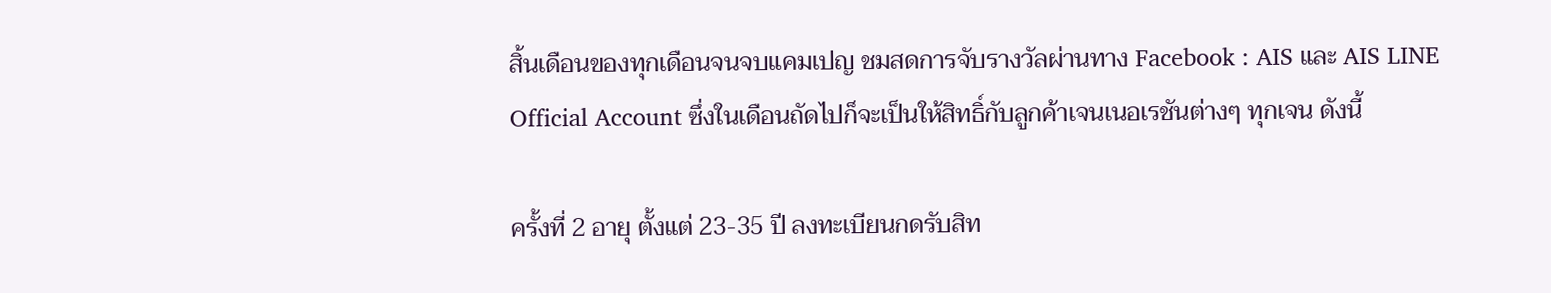สิ้นเดือนของทุกเดือนจนจบแคมเปญ ชมสดการจับรางวัลผ่านทาง Facebook : AIS และ AIS LINE Official Account ซึ่งในเดือนถัดไปก็จะเป็นให้สิทธิ์กับลูกค้าเจนเนอเรชันต่างๆ ทุกเจน ดังนี้

ครั้งที่ 2 อายุ ตั้งแต่ 23-35 ปี ลงทะเบียนกดรับสิท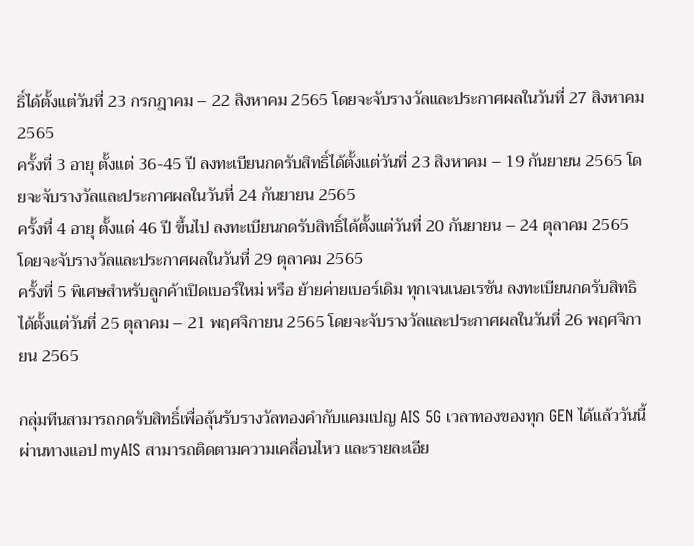ธิ์ได้ตั้งแต่วันที่ 23 กรกฎาคม – 22 สิงหาคม 2565 โดยจะจับรางวัลและประกาศผลในวันที่ 27 สิงหาคม 2565
ครั้งที่ 3 อายุ ตั้งแต่ 36-45 ปี ลงทะเบียนกดรับสิทธิ์ได้ตั้งแต่วันที่ 23 สิงหาคม – 19 กันยายน 2565 โดยจะจับรางวัลและประกาศผลในวันที่ 24 กันยายน 2565
ครั้งที่ 4 อายุ ตั้งแต่ 46 ปี ขึ้นไป ลงทะเบียนกดรับสิทธิ์ได้ตั้งแต่วันที่ 20 กันยายน – 24 ตุลาคม 2565 โดยจะจับรางวัลและประกาศผลในวันที่ 29 ตุลาคม 2565
ครั้งที่ 5 พิเศษสำหรับลูกค้าเปิดเบอร์ใหม่ หรือ ย้ายค่ายเบอร์เดิม ทุกเจนเนอเรชัน ลงทะเบียนกดรับสิทธิได้ตั้งแต่วันที่ 25 ตุลาคม – 21 พฤศจิกายน 2565 โดยจะจับรางวัลและประกาศผลในวันที่ 26 พฤศจิกายน 2565

กลุ่มทีนสามารถกดรับสิทธิ์เพื่อลุ้นรับรางวัลทองคำกับแคมเปญ AIS 5G เวลาทองของทุก GEN ได้แล้ววันนี้ผ่านทางแอป myAIS สามารถติดตามความเคลื่อนไหว และรายละเอีย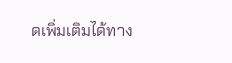ดเพิ่มเติมได้ทาง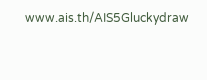www.ais.th/AIS5Gluckydraw